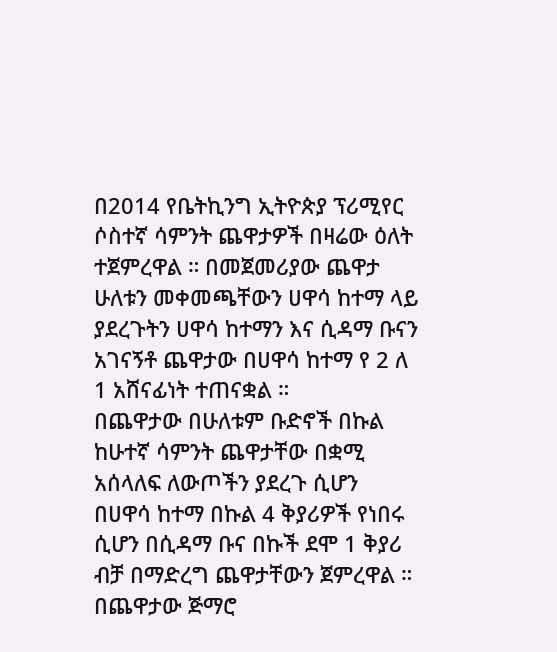በ2014 የቤትኪንግ ኢትዮጵያ ፕሪሚየር ሶስተኛ ሳምንት ጨዋታዎች በዛሬው ዕለት ተጀምረዋል ። በመጀመሪያው ጨዋታ ሁለቱን መቀመጫቸውን ሀዋሳ ከተማ ላይ ያደረጉትን ሀዋሳ ከተማን እና ሲዳማ ቡናን አገናኝቶ ጨዋታው በሀዋሳ ከተማ የ 2 ለ 1 አሸናፊነት ተጠናቋል ።
በጨዋታው በሁለቱም ቡድኖች በኩል ከሁተኛ ሳምንት ጨዋታቸው በቋሚ አሰላለፍ ለውጦችን ያደረጉ ሲሆን በሀዋሳ ከተማ በኩል 4 ቅያሪዎች የነበሩ ሲሆን በሲዳማ ቡና በኩች ደሞ 1 ቅያሪ ብቻ በማድረግ ጨዋታቸውን ጀምረዋል ።
በጨዋታው ጅማሮ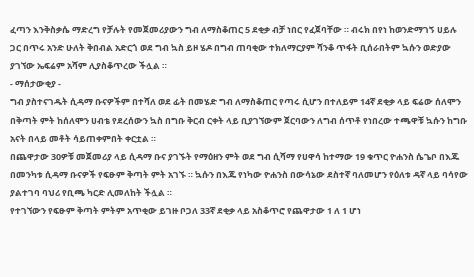ፈጣን እንቅስቃሴ ማድረግ የቻሉት የመጀመሪያውን ግብ ለማስቆጠር 5 ደቂቃ ብቻ ነበር የፈጀባቸው ። ብሩክ በየነ ከወንድማገኝ ሀይሉ ጋር በጥሩ አንድ ሁለት ቅበብል አድርጎ ወደ ግብ ኳስ ይዞ ሄዶ በግብ ጠባቂው ተክለማርያም ሻንቆ ጥፋት ቢሰራበትም ኳሱን ወድያው ያገኘው ኤፍሬም አሻም ሊያስቆጥረው ችሏል ።
- ማሰታውቂያ -
ግብ ያስተናገዱት ሲዳማ ቡናዎችም በተሻለ ወደ ፊት በመሄድ ግብ ለማስቆጠር የጣሩ ሲሆን በተለይም 14ኛ ደቂቃ ላይ ፍሬው ሰለሞን በቅጣት ምት ከሰለሞን ሀብቴ የደረሰውን ኳስ በግቡ ቅርብ ርቀት ላይ ቢያገኘውም ጀርባውን ለግብ ሰጥቶ የነበረው ተጫዋቹ ኳሱን ከግቡ አናት በላይ መቶት ሳይጠቀምበት ቀርቷል ።
በጨዋታው 30ዎቹ መጀመሪያ ላይ ሲዳማ ቡና ያገኙት የማዕዘን ምት ወደ ግብ ሲሻማ የሀዋሳ ከተማው 19 ቁጥር ዮሐንስ ሴጌቦ በእጁ በመንካቱ ሲዳማ ቡናዎች የፍፁም ቅጣት ምት አገኙ ። ኳሱን በእጁ የነካው ዮሐንስ በውሳኔው ደስተኛ ባለመሆን የዕለቱ ዳኛ ላይ ባሳየው ያልተገባ ባህሪ የቢጫ ካርድ ሊመለከት ችሏል ።
የተገኘውን የፍፁም ቅጣት ምትም አጥቂው ይገዙ ቦጋለ 33ኛ ደቂቃ ላይ አስቆጥሮ የጨዋታው 1 ለ 1 ሆነ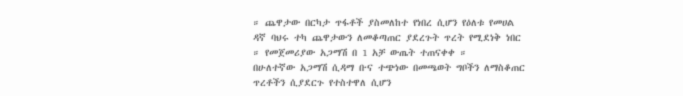። ጨዋታው በርካታ ጥፋቶች ያስመለከተ የነበረ ሲሆን የዕለቱ የመሀል ዳኛ ባህሩ ተካ ጨዋታውን ለመቆጣጠር ያደረጉት ጥረት የሚደነቅ ነበር ። የመጀመሪያው አጋማሽ በ 1 አቻ ውጤት ተጠናቀቀ ።
በሁለተኛው አጋማሽ ሲዳማ ቡና ተጭነው በመጫወት ግቦችን ለማስቆጠር ጥረቶችን ሲያደርጉ የተስተዋለ ሲሆን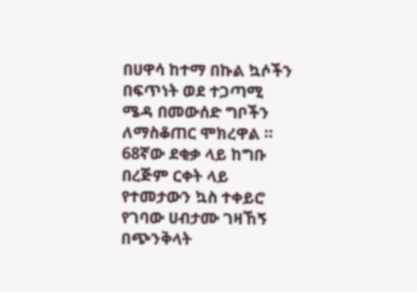በሀዋሳ ከተማ በኩል ኳሶችን በፍጥነት ወደ ተጋጣሚ ሜዳ በመውሰድ ግቦችን ለማስቆጠር ሞክረዋል ።
68ኛው ደቂቃ ላይ ከግቡ በረጅም ርቀት ላይ የተመታውን ኳስ ተቀይሮ የገባው ሀብታሙ ገዛኸኝ በጭንቅላት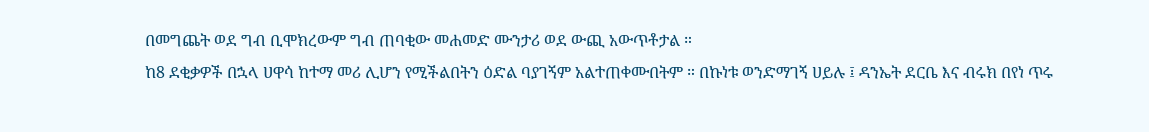በመግጨት ወደ ግብ ቢሞክረውም ግብ ጠባቂው መሐመድ ሙንታሪ ወደ ውጪ አውጥቶታል ።
ከ8 ደቂቃዎች በኋላ ሀዋሳ ከተማ መሪ ሊሆን የሚችልበትን ዕድል ባያገኝም አልተጠቀሙበትም ። በኩነቱ ወንድማገኝ ሀይሉ ፤ ዳንኤት ደርቤ እና ብሩክ በየነ ጥሩ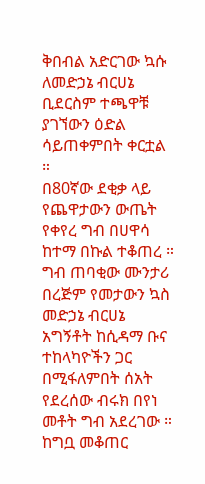ቅበብል አድርገው ኳሱ ለመድኃኔ ብርሀኔ ቢደርስም ተጫዋቹ ያገኘውን ዕድል ሳይጠቀምበት ቀርቷል ።
በ80ኛው ደቂቃ ላይ የጨዋታውን ውጤት የቀየረ ግብ በሀዋሳ ከተማ በኩል ተቆጠረ ። ግብ ጠባቂው ሙንታሪ በረጅም የመታውን ኳስ መድኃኔ ብርሀኔ አግኝቶት ከሲዳማ ቡና ተከላካዮችን ጋር በሚፋለምበት ሰአት የደረሰው ብሩክ በየነ መቶት ግብ አደረገው ።
ከግቧ መቆጠር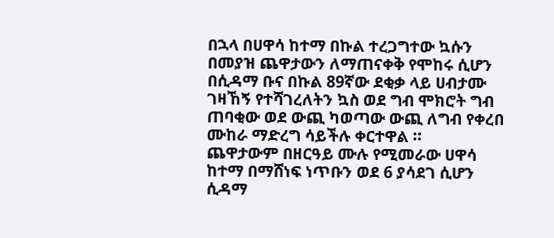በኋላ በሀዋሳ ከተማ በኩል ተረጋግተው ኳሱን በመያዝ ጨዋታውን ለማጠናቀቅ የሞከሩ ሲሆን በሲዳማ ቡና በኩል 89ኛው ደቂቃ ላይ ሀብታሙ ገዛኸኝ የተሻገረለትን ኳስ ወደ ግብ ሞክሮት ግብ ጠባቂው ወደ ውጪ ካወጣው ውጪ ለግብ የቀረበ ሙከራ ማድረግ ሳይችሉ ቀርተዋል ።
ጨዋታውም በዘርዓይ ሙሉ የሚመራው ሀዋሳ ከተማ በማሸነፍ ነጥቡን ወደ 6 ያሳደገ ሲሆን ሲዳማ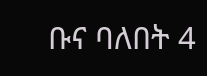ቡና ባለበት 4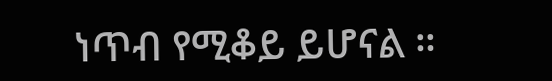ነጥብ የሚቆይ ይሆናል ።